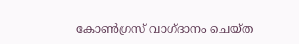കോൺഗ്രസ് വാഗ്ദാനം ചെയ്ത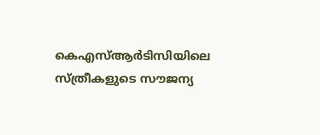കെഎസ്ആർടിസിയിലെ സ്ത്രീകളുടെ സൗജന്യ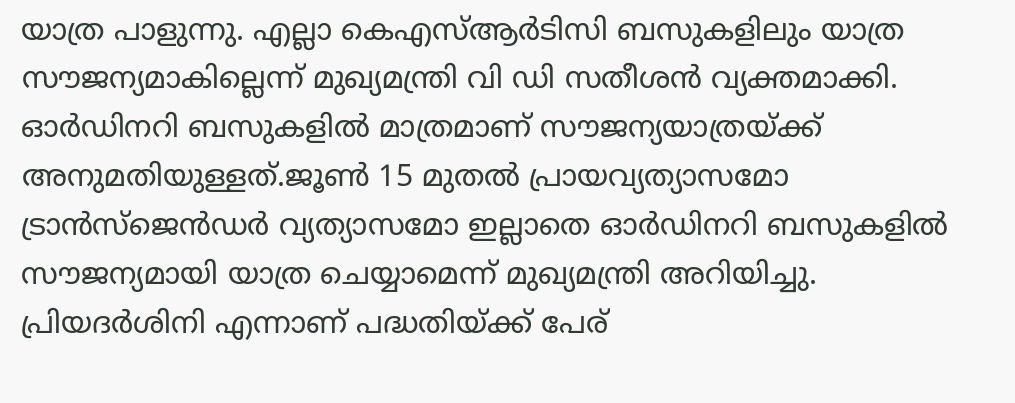യാത്ര പാളുന്നു. എല്ലാ കെഎസ്ആർടിസി ബസുകളിലും യാത്ര സൗജന്യമാകില്ലെന്ന് മുഖ്യമന്ത്രി വി ‍ഡി സതീശൻ വ്യക്തമാക്കി. ഓർഡിനറി ബസുകളിൽ മാത്രമാണ് സൗജന്യയാത്രയ്ക്ക് അനുമതിയുള്ളത്.ജൂൺ 15 മുതൽ പ്രായവ്യത്യാസമോ ട്രാൻസ്ജെൻഡർ വ്യത്യാസമോ ഇല്ലാതെ ഓർഡിനറി ബസുകളിൽ സൗജന്യമായി യാത്ര ചെയ്യാമെന്ന് മുഖ്യമന്ത്രി അറിയിച്ചു. പ്രിയദർശിനി എന്നാണ് പദ്ധതിയ്ക്ക് പേര്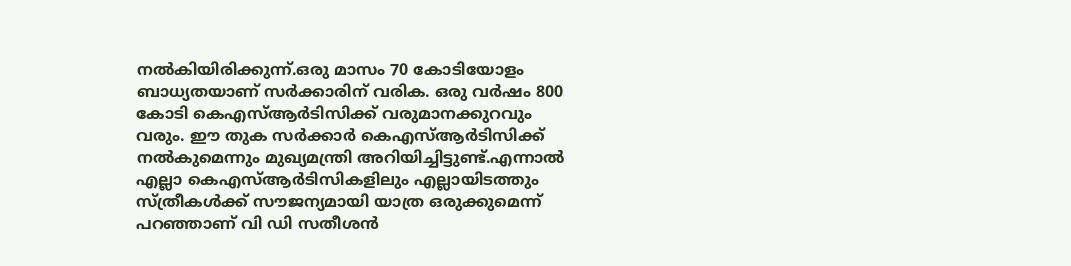നൽകിയിരിക്കുന്ന്.ഒരു മാസം 70 കോടിയോളം ബാധ്യതയാണ് സർക്കാരിന് വരിക. ഒരു വർഷം 800 കോടി കെഎസ്ആർടിസിക്ക് വരുമാനക്കുറവും വരും. ഈ തുക സർക്കാർ കെഎസ്ആർടിസിക്ക് നൽകുമെന്നും മുഖ്യമന്ത്രി അറിയിച്ചിട്ടുണ്ട്.എന്നാൽ എല്ലാ കെഎസ്ആർടിസികളിലും എല്ലായിടത്തും സ്ത്രീകൾക്ക് സൗജന്യമായി യാത്ര ഒരുക്കുമെന്ന് പറഞ്ഞാണ് വി ഡി സതീശൻ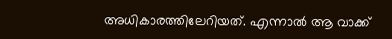അധികാരത്തിലേറിയത്. എന്നാൽ ആ വാക്ക്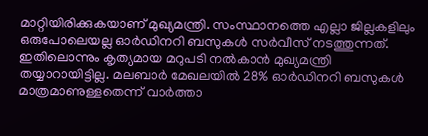മാറ്റിയിരിക്കുകയാണ് മുഖ്യമന്ത്രി. സംസ്ഥാനത്തെ എല്ലാ ജില്ലകളിലും ഒരുപോലെയല്ല ഓർഡിനറി ബസുകൾ സർവീസ് നടത്തുന്നത്. ഇതിലൊന്നും കൃത്യമായ മറുപടി നൽകാൻ മുഖ്യമന്ത്രി തയ്യാറായിട്ടില്ല. മലബാർ മേഖലയിൽ 28% ഓർഡിനറി ബസുകൾ മാത്രമാണുള്ളതെന്ന് വാർത്താ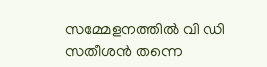സമ്മേളനത്തിൽ വി ഡി സതീശൻ തന്നെ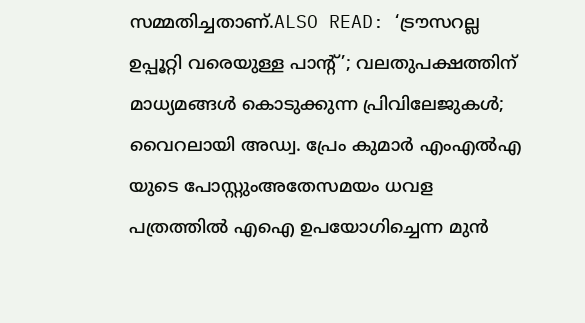സമ്മതിച്ചതാണ്.ALSO READ: ‘ട്രൗസറല്ല ഉപ്പൂറ്റി വരെയുള്ള പാൻ്റ്’; വലതുപക്ഷത്തിന് മാധ്യമങ്ങൾ കൊടുക്കുന്ന പ്രിവിലേജുകൾ; വൈറലായി അഡ്വ. പ്രേം കുമാർ എംഎൽഎ യുടെ പോസ്റ്റുംഅതേസമയം ധവള പത്രത്തിൽ എഐ ഉപയോഗിച്ചെന്ന മുൻ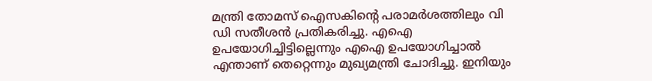മന്ത്രി തോമസ് ഐസകിന്റെ പരാമർശത്തിലും വി ഡി സതീശൻ പ്രതികരിച്ചു. എഐ ഉപയോഗിച്ചിട്ടില്ലെന്നും എഐ ഉപയോഗിച്ചാൽ എന്താണ് തെറ്റെന്നും മുഖ്യമന്ത്രി ചോദിച്ചു. ഇനിയും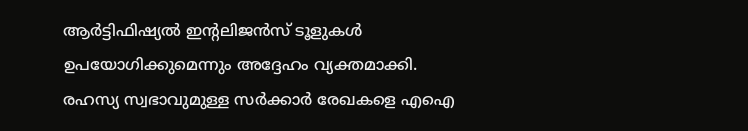ആർട്ടിഫിഷ്യൽ ഇന്റലിജൻസ് ടൂളുകൾ ഉപയോഗിക്കുമെന്നും അദ്ദേഹം വ്യക്തമാക്കി. രഹസ്യ സ്വഭാവുമുള്ള സർക്കാർ രേഖകളെ എഐ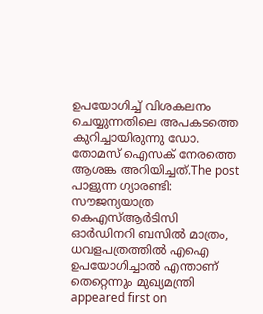ഉപയോഗിച്ച് വിശകലനം ചെയ്യുന്നതിലെ അപകടത്തെ കുറിച്ചായിരുന്നു ഡോ. തോമസ് ഐസക് നേരത്തെ ആശങ്ക അറിയിച്ചത്.The post പാളുന്ന ഗ്യാരണ്ടി: സൗജന്യയാത്ര കെഎസ്ആർടിസി ഓർഡിനറി ബസിൽ മാത്രം, ധവളപത്രത്തിൽ എഐ ഉപയോഗിച്ചാൽ എന്താണ് തെറ്റെന്നും മുഖ്യമന്ത്രി appeared first on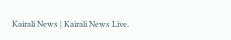Kairali News | Kairali News Live.